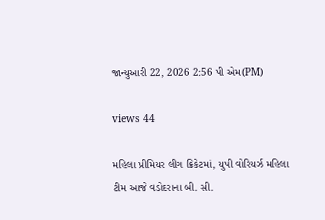જાન્યુઆરી 22, 2026 2:56 પી એમ(PM)

views 44

મહિલા પ્રીમિયર લીગ ક્રિકેટમાં, યુપી વોરિયર્ઝ મહિલા ટીમ આજે વડોદરાના બી. સી.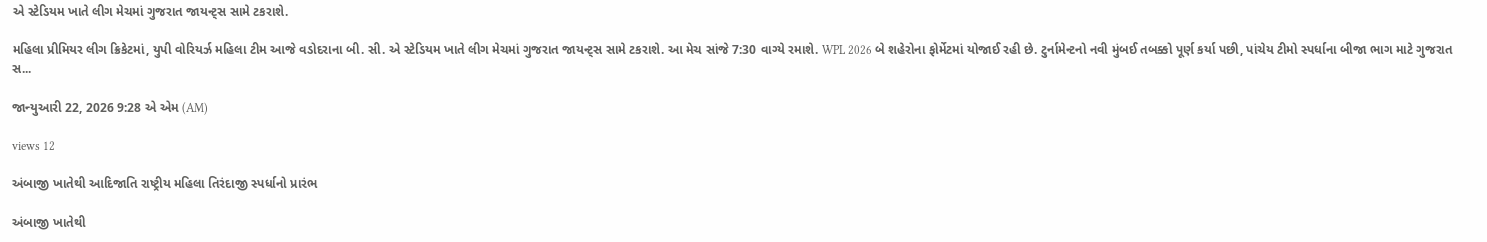એ સ્ટેડિયમ ખાતે લીગ મેચમાં ગુજરાત જાયન્ટ્સ સામે ટકરાશે.

મહિલા પ્રીમિયર લીગ ક્રિકેટમાં, યુપી વોરિયર્ઝ મહિલા ટીમ આજે વડોદરાના બી. સી. એ સ્ટેડિયમ ખાતે લીગ મેચમાં ગુજરાત જાયન્ટ્સ સામે ટકરાશે. આ મેચ સાંજે 7:30 વાગ્યે રમાશે. WPL 2026 બે શહેરોના ફોર્મેટમાં યોજાઈ રહી છે. ટુર્નામેન્ટનો નવી મુંબઈ તબક્કો પૂર્ણ કર્યા પછી, પાંચેય ટીમો સ્પર્ધાના બીજા ભાગ માટે ગુજરાત સ...

જાન્યુઆરી 22, 2026 9:28 એ એમ (AM)

views 12

અંબાજી ખાતેથી આદિજાતિ રાષ્ટ્રીય મહિલા તિરંદાજી સ્પર્ધાનો પ્રારંભ

અંબાજી ખાતેથી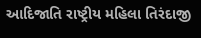આદિજાતિ રાષ્ટ્રીય મહિલા તિરંદાજી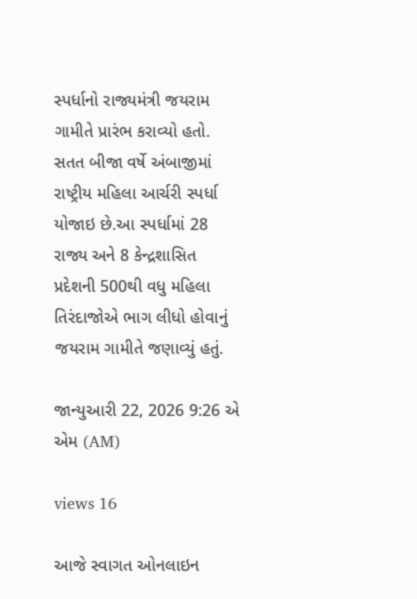સ્પર્ધાનો રાજ્યમંત્રી જયરામ ગામીતે પ્રારંભ કરાવ્યો હતો. સતત બીજા વર્ષે અંબાજીમાં રાષ્ટ્રીય મહિલા આર્ચરી સ્પર્ધા યોજાઇ છે.આ સ્પર્ધામાં 28 રાજ્ય અને 8 કેન્દ્રશાસિત પ્રદેશની 500થી વધુ મહિલા તિરંદાજોએ ભાગ લીધો હોવાનું જયરામ ગામીતે જણાવ્યું હતું.

જાન્યુઆરી 22, 2026 9:26 એ એમ (AM)

views 16

આજે સ્વાગત ઓનલાઇન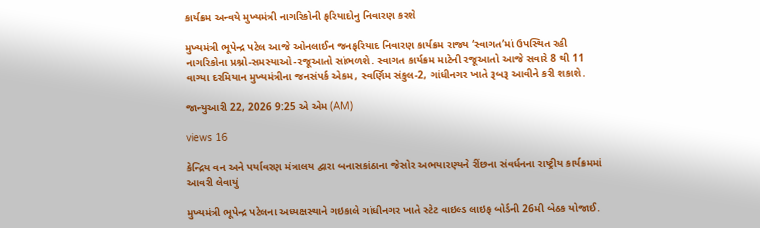કાર્યક્રમ અન્વયે મુખ્યમંત્રી નાગરિકોની ફરિયાદોનુ નિવારણ કરશે

મુખ્યમંત્રી ભૂપેન્દ્ર પટેલ આજે ઓનલાઈન જનફરિયાદ નિવારણ કાર્યક્રમ રાજ્ય ‘સ્વાગત’માં ઉપસ્થિત રહી નાગરિકોના પ્રશ્નો-સમસ્યાઓ-રજૂઆતો સાંભળશે. સ્વાગત કાર્યક્રમ માટેની રજૂઆતો આજે સવારે 8 થી 11 વાગ્યા દરમિયાન મુખ્યમંત્રીના જનસંપર્ક એકમ, સ્વર્ણિમ સંકુલ-2, ગાંધીનગર ખાતે રૂબરૂ આવીને કરી શકાશે.

જાન્યુઆરી 22, 2026 9:25 એ એમ (AM)

views 16

કેન્દ્રિય વન અને પર્યાવરણ મંત્રાલય દ્વારા બનાસકાંઠાના જેસોર અભયારણ્યને રીંછના સંવર્ધનના રાષ્ટ્રીય કાર્યક્રમમાં આવરી લેવાયું

મુખ્યમંત્રી ભૂપેન્દ્ર પટેલના અધ્યક્ષસ્થાને ગઇકાલે ગાંધીનગર ખાતે સ્ટેટ વાઇલ્ડ લાઇફ બોર્ડની 26મી બેઠક યોજાઈ.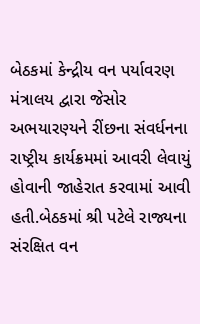બેઠકમાં કેન્દ્રીય વન પર્યાવરણ મંત્રાલય દ્વારા જેસોર અભયારણ્યને રીંછના સંવર્ધનના રાષ્ટ્રીય કાર્યક્રમમાં આવરી લેવાયું હોવાની જાહેરાત કરવામાં આવી હતી.બેઠકમાં શ્રી પટેલે રાજ્યના સંરક્ષિત વન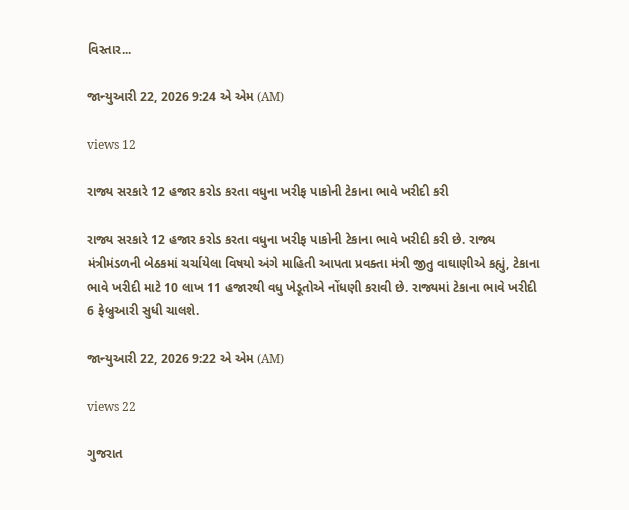વિસ્તાર...

જાન્યુઆરી 22, 2026 9:24 એ એમ (AM)

views 12

રાજ્ય સરકારે 12 હજાર કરોડ કરતા વધુના ખરીફ પાકોની ટેકાના ભાવે ખરીદી કરી

રાજ્ય સરકારે 12 હજાર કરોડ કરતા વધુના ખરીફ પાકોની ટેકાના ભાવે ખરીદી કરી છે. રાજ્ય મંત્રીમંડળની બેઠકમાં ચર્ચાયેલા વિષયો અંગે માહિતી આપતા પ્રવક્તા મંત્રી જીતુ વાઘાણીએ કહ્યું, ટેકાના ભાવે ખરીદી માટે 10 લાખ 11 હજારથી વધુ ખેડૂતોએ નોંધણી કરાવી છે. રાજ્યમાં ટેકાના ભાવે ખરીદી 6 ફેબ્રુઆરી સુધી ચાલશે.

જાન્યુઆરી 22, 2026 9:22 એ એમ (AM)

views 22

ગુજરાત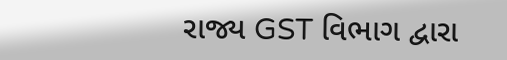રાજ્ય GST વિભાગ દ્વારા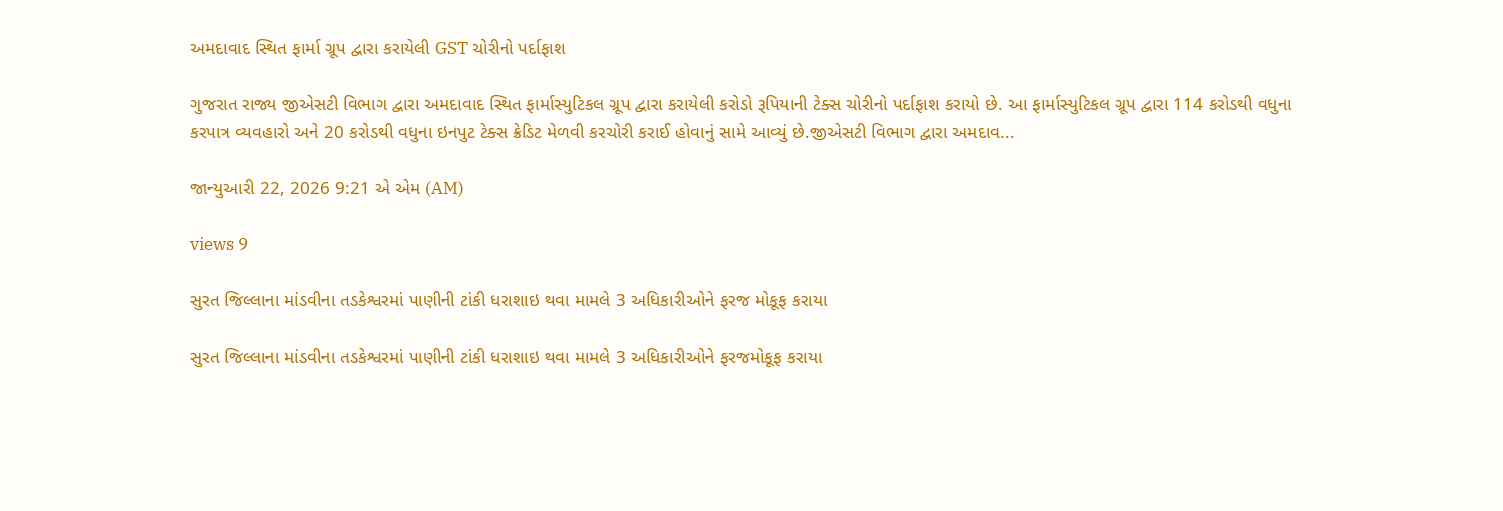અમદાવાદ સ્થિત ફાર્મા ગ્રૂપ દ્વારા કરાયેલી GST ચોરીનો પર્દાફાશ

ગુજરાત રાજ્ય જીએસટી વિભાગ દ્વારા અમદાવાદ સ્થિત ફાર્માસ્યુટિકલ ગ્રૂપ દ્વારા કરાયેલી કરોડો રૂપિયાની ટેક્સ ચોરીનો પર્દાફાશ કરાયો છે. આ ફાર્માસ્યુટિકલ ગ્રૂપ દ્વારા 114 કરોડથી વધુના કરપાત્ર વ્યવહારો અને 20 કરોડથી વધુના ઇનપુટ ટેક્સ ક્રેડિટ મેળવી કરચોરી કરાઈ હોવાનું સામે આવ્યું છે.જીએસટી વિભાગ દ્વારા અમદાવ...

જાન્યુઆરી 22, 2026 9:21 એ એમ (AM)

views 9

સુરત જિલ્લાના માંડવીના તડકેશ્વરમાં પાણીની ટાંકી ધરાશાઇ થવા મામલે 3 અધિકારીઓને ફરજ મોકૂફ કરાયા

સુરત જિલ્લાના માંડવીના તડકેશ્વરમાં પાણીની ટાંકી ધરાશાઇ થવા મામલે 3 અધિકારીઓને ફરજમોકૂફ કરાયા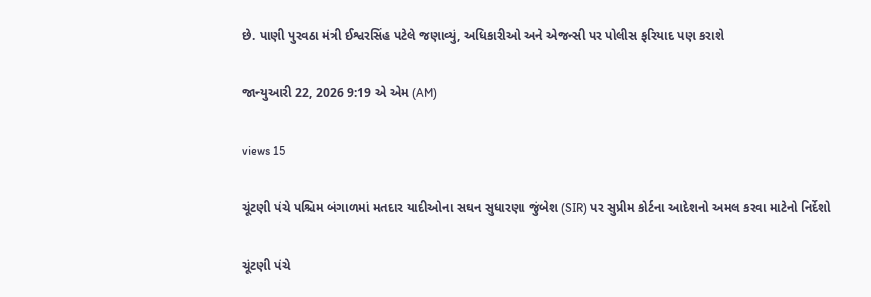છે. પાણી પુરવઠા મંત્રી ઈશ્વરસિંહ પટેલે જણાવ્યું, અધિકારીઓ અને એજન્સી પર પોલીસ ફરિયાદ પણ કરાશે

જાન્યુઆરી 22, 2026 9:19 એ એમ (AM)

views 15

ચૂંટણી પંચે પશ્ચિમ બંગાળમાં મતદાર યાદીઓના સઘન સુધારણા જુંબેશ (SIR) પર સુપ્રીમ કોર્ટના આદેશનો અમલ કરવા માટેનો નિર્દેશો

ચૂંટણી પંચે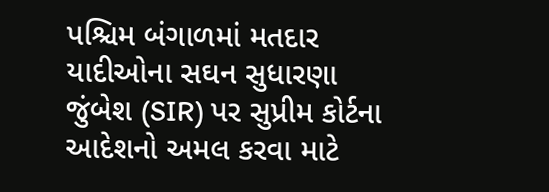પશ્ચિમ બંગાળમાં મતદાર યાદીઓના સઘન સુધારણા જુંબેશ (SIR) પર સુપ્રીમ કોર્ટના આદેશનો અમલ કરવા માટે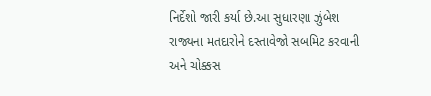નિર્દેશો જારી કર્યા છે.આ સુધારણા ઝુંબેશ રાજ્યના મતદારોને દસ્તાવેજો સબમિટ કરવાની અને ચોક્કસ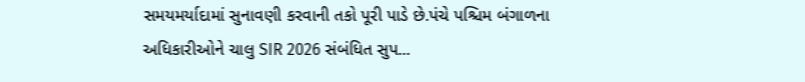સમયમર્યાદામાં સુનાવણી કરવાની તકો પૂરી પાડે છે.પંચે પશ્ચિમ બંગાળના અધિકારીઓને ચાલુ SIR 2026 સંબંધિત સુપ...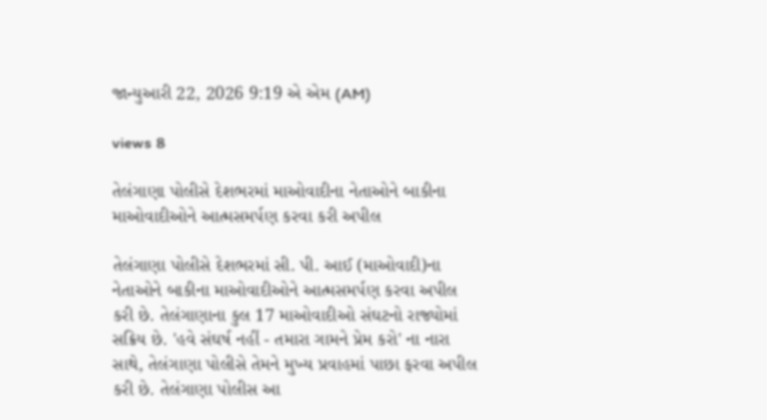જાન્યુઆરી 22, 2026 9:19 એ એમ (AM)

views 8

તેલંગાણા પોલીસે દેશભરમાં માઓવાદીના નેતાઓને બાકીના માઓવાદીઓને આત્મસમર્પણ કરવા કરી અપીલ

તેલંગાણા પોલીસે દેશભરમાં સી. પી. આઈ (માઓવાદી)ના નેતાઓને બાકીના માઓવાદીઓને આત્મસમર્પણ કરવા અપીલ કરી છે. તેલંગાણાના કુલ 17 માઓવાદીઓ સંઘટનો રાજ્યોમાં સક્રિય છે. 'હવે સંઘર્ષ નહીં - તમારા ગામને પ્રેમ કરો' ના નારા સાથે, તેલંગાણા પોલીસે તેમને મુખ્ય પ્રવાહમાં પાછા ફરવા અપીલ કરી છે. તેલંગાણા પોલીસ આ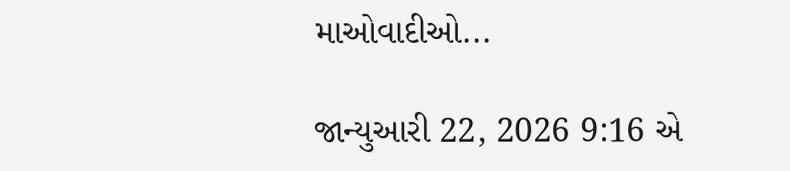માઓવાદીઓ...

જાન્યુઆરી 22, 2026 9:16 એ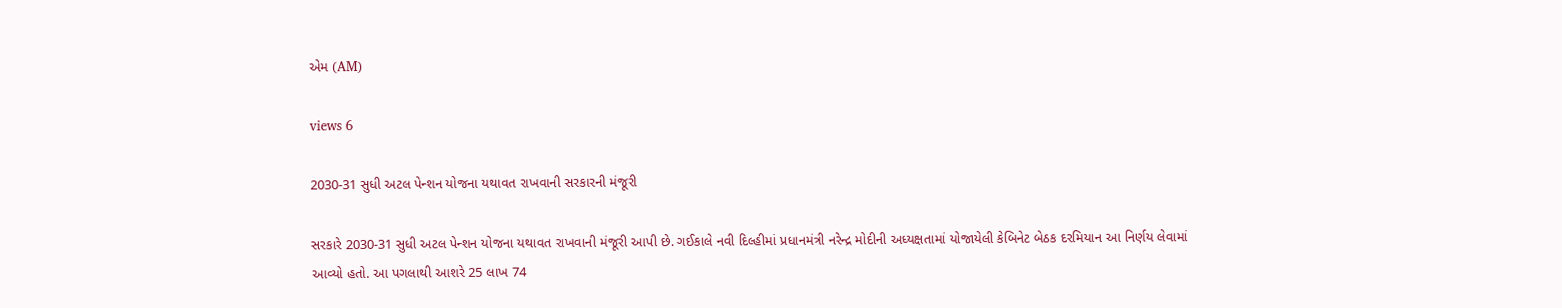એમ (AM)

views 6

2030-31 સુધી અટલ પેન્શન યોજના યથાવત રાખવાની સરકારની મંજૂરી

સરકારે 2030-31 સુધી અટલ પેન્શન યોજના યથાવત રાખવાની મંજૂરી આપી છે. ગઈકાલે નવી દિલ્હીમાં પ્રધાનમંત્રી નરેન્દ્ર મોદીની અધ્યક્ષતામાં યોજાયેલી કેબિનેટ બેઠક દરમિયાન આ નિર્ણય લેવામાં આવ્યો હતો. આ પગલાથી આશરે 25 લાખ 74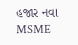હજાર નવા MSME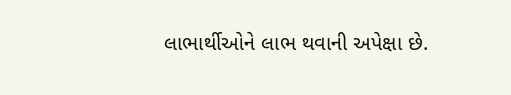લાભાર્થીઓને લાભ થવાની અપેક્ષા છે.